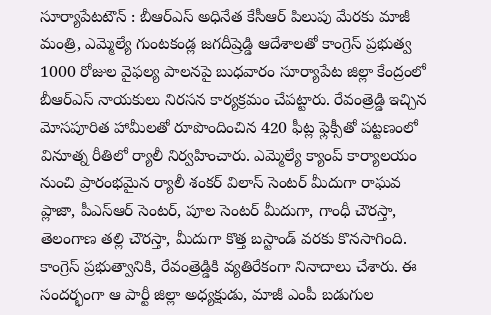సూర్యాపేటటౌన్ : బీఆర్ఎస్ అధినేత కేసీఆర్ పిలుపు మేరకు మాజీ మంత్రి, ఎమ్మెల్యే గుంటకండ్ల జగదీష్రెడ్డి ఆదేశాలతో కాంగ్రెస్ ప్రభుత్వ 1000 రోజుల వైఫల్య పాలనపై బుధవారం సూర్యాపేట జిల్లా కేంద్రంలో బీఆర్ఎస్ నాయకులు నిరసన కార్యక్రమం చేపట్టారు. రేవంత్రెడ్డి ఇచ్చిన మోసపూరిత హామీలతో రూపొందించిన 420 ఫీట్ల ఫ్లెక్సీతో పట్టణంలో వినూత్న రీతిలో ర్యాలీ నిర్వహించారు. ఎమ్మెల్యే క్యాంప్ కార్యాలయం నుంచి ప్రారంభమైన ర్యాలీ శంకర్ విలాస్ సెంటర్ మీదుగా రాఘవ ప్లాజా, పీఎస్ఆర్ సెంటర్, పూల సెంటర్ మీదుగా, గాంధీ చౌరస్తా, తెలంగాణ తల్లి చౌరస్తా, మీదుగా కొత్త బస్టాండ్ వరకు కొనసాగింది. కాంగ్రెస్ ప్రభుత్వానికి, రేవంత్రెడ్డికి వ్యతిరేకంగా నినాదాలు చేశారు. ఈ సందర్భంగా ఆ పార్టీ జిల్లా అధ్యక్షుడు, మాజీ ఎంపీ బడుగుల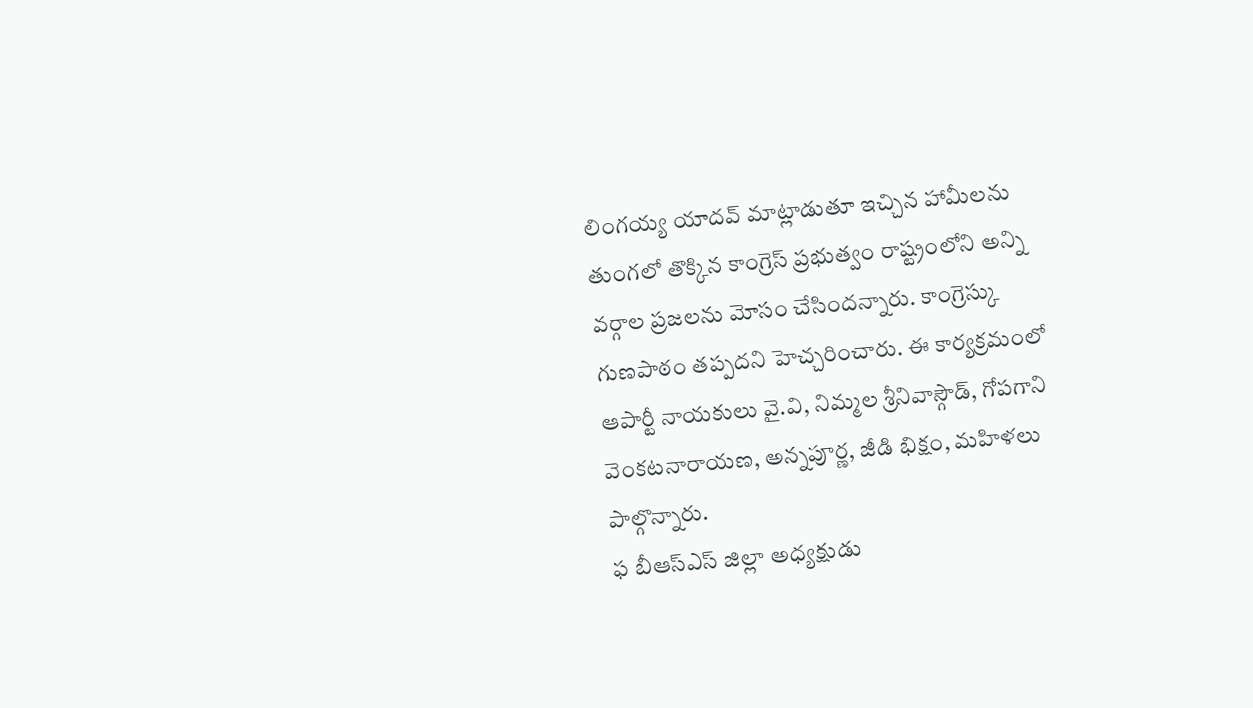లింగయ్య యాదవ్ మాట్లాడుతూ ఇచ్చిన హామీలను తుంగలో తొక్కిన కాంగ్రెస్ ప్రభుత్వం రాష్ట్రంలోని అన్ని వర్గాల ప్రజలను మోసం చేసిందన్నారు. కాంగ్రెస్కు గుణపాఠం తప్పదని హెచ్చరించారు. ఈ కార్యక్రమంలో ఆపార్టీ నాయకులు వై.వి, నిమ్మల శ్రీనివాస్గౌడ్, గోపగాని వెంకటనారాయణ, అన్నపూర్ణ, జీడి భిక్షం, మహిళలు పాల్గొన్నారు.
ఫ బీఆస్ఎస్ జిల్లా అధ్యక్షుడు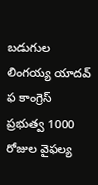బడుగుల లింగయ్య యాదవ్
ఫ కాంగ్రెస్ ప్రభుత్వ 1000 రోజుల వైఫల్య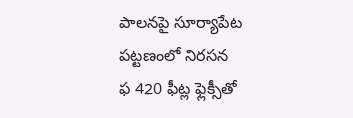పాలనపై సూర్యాపేట పట్టణంలో నిరసన
ఫ 420 ఫీట్ల ఫ్లెక్సీతో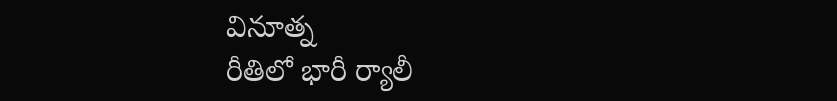వినూత్న
రీతిలో భారీ ర్యాలీ